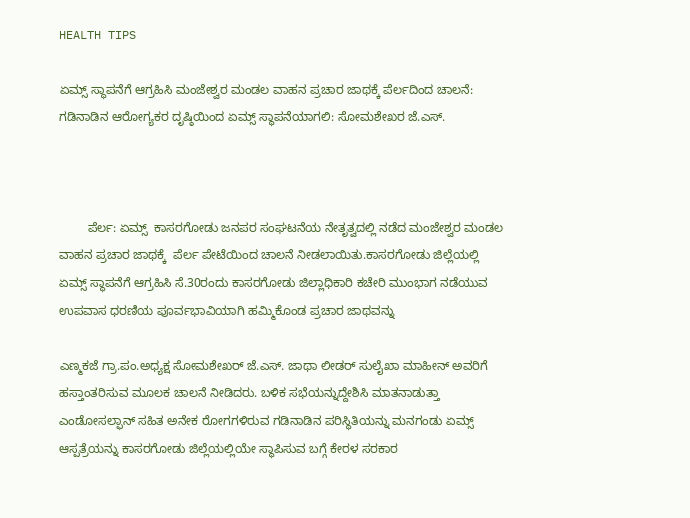HEALTH TIPS

ಏಮ್ಸ್ ಸ್ಥಾಪನೆಗೆ ಆಗ್ರಹಿಸಿ ಮಂಜೇಶ್ವರ ಮಂಡಲ ವಾಹನ ಪ್ರಚಾರ ಜಾಥಕ್ಕೆ ಪೆರ್ಲದಿಂದ ಚಾಲನೆ: ಗಡಿನಾಡಿನ ಆರೋಗ್ಯಕರ ದೃಷ್ಠಿಯಿಂದ ಏಮ್ಸ್ ಸ್ಥಾಪನೆಯಾಗಲಿ: ಸೋಮಶೇಖರ ಜೆ.ಎಸ್.



        ಪೆರ್ಲ: ಏಮ್ಸ್  ಕಾಸರಗೋಡು ಜನಪರ ಸಂಘಟನೆಯ ನೇತೃತ್ವದಲ್ಲಿ ನಡೆದ ಮಂಜೇಶ್ವರ ಮಂಡಲ ವಾಹನ ಪ್ರಚಾರ ಜಾಥಕ್ಕೆ  ಪೆರ್ಲ ಪೇಟೆಯಿಂದ ಚಾಲನೆ ನೀಡಲಾಯಿತು.ಕಾಸರಗೋಡು ಜಿಲ್ಲೆಯಲ್ಲಿ  ಏಮ್ಸ್ ಸ್ಥಾಪನೆಗೆ ಆಗ್ರಹಿಸಿ ಸೆ.30ರಂದು ಕಾಸರಗೋಡು ಜಿಲ್ಲಾಧಿಕಾರಿ ಕಚೇರಿ ಮುಂಭಾಗ ನಡೆಯುವ ಉಪವಾಸ ಧರಣಿಯ ಪೂರ್ವಭಾವಿಯಾಗಿ ಹಮ್ಮಿಕೊಂಡ ಪ್ರಚಾರ ಜಾಥವನ್ನು

ಎಣ್ಮಕಜೆ ಗ್ರಾ.ಪಂ.ಅಧ್ಯಕ್ಷ ಸೋಮಶೇಖರ್ ಜೆ.ಎಸ್. ಜಾಥಾ ಲೀಡರ್ ಸುಲೈಖಾ ಮಾಹೀನ್ ಅವರಿಗೆ ಹಸ್ತಾಂತರಿಸುವ ಮೂಲಕ ಚಾಲನೆ ನೀಡಿದರು. ಬಳಿಕ ಸಭೆಯನ್ನುದ್ದೇಶಿಸಿ ಮಾತನಾಡುತ್ತಾ   ಎಂಡೋಸಲ್ಫಾನ್ ಸಹಿತ ಅನೇಕ ರೋಗಗಳಿರುವ ಗಡಿನಾಡಿನ ಪರಿಸ್ಥಿತಿಯನ್ನು ಮನಗಂಡು ಏಮ್ಸ್ ಆಸ್ಪತ್ರೆಯನ್ನು ಕಾಸರಗೋಡು ಜಿಲ್ಲೆಯಲ್ಲಿಯೇ ಸ್ಥಾಪಿಸುವ ಬಗ್ಗೆ ಕೇರಳ ಸರಕಾರ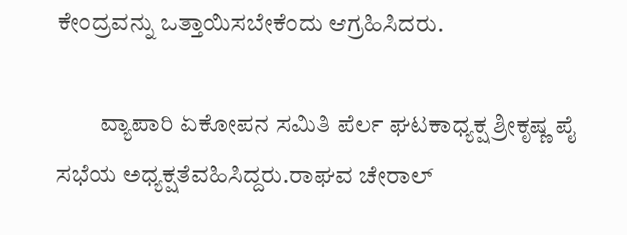ಕೇಂದ್ರವನ್ನು ಒತ್ತಾಯಿಸಬೇಕೆಂದು ಆಗ್ರಹಿಸಿದರು.

         ವ್ಯಾಪಾರಿ ಏಕೋಪನ ಸಮಿತಿ ಪೆರ್ಲ ಘಟಕಾಧ್ಯಕ್ಷ ಶ್ರೀಕೃಷ್ಣ ಪೈ ಸಭೆಯ ಅಧ್ಯಕ್ಷತೆವಹಿಸಿದ್ದರು.ರಾಘವ ಚೇರಾಲ್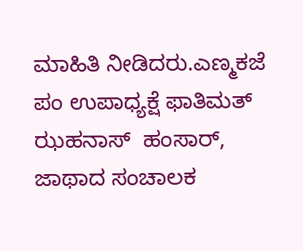ಮಾಹಿತಿ ನೀಡಿದರು.ಎಣ್ಮಕಜೆ ಪಂ ಉಪಾಧ್ಯಕ್ಷೆ ಫಾತಿಮತ್ ಝಹನಾಸ್  ಹಂಸಾರ್, ಜಾಥಾದ ಸಂಚಾಲಕ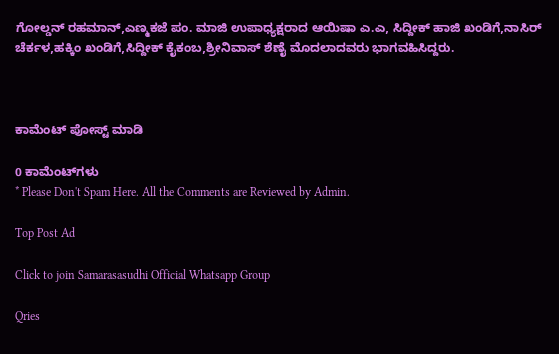ಗೋಲ್ಡನ್ ರಹಮಾನ್,ಎಣ್ಮಕಜೆ ಪಂ. ಮಾಜಿ ಉಪಾಧ್ಯಕ್ಷರಾದ ಆಯಿಷಾ ಎ.ಎ, ಸಿದ್ದೀಕ್ ಹಾಜಿ ಖಂಡಿಗೆ,ನಾಸಿರ್ ಚೆರ್ಕಳ,ಹಕ್ಕಿಂ ಖಂಡಿಗೆ,ಸಿದ್ದೀಕ್ ಕೈಕಂಬ,ಶ್ರೀನಿವಾಸ್ ಶೆಣೈ ಮೊದಲಾದವರು ಭಾಗವಹಿಸಿದ್ದರು.



ಕಾಮೆಂಟ್‌‌ ಪೋಸ್ಟ್‌ ಮಾಡಿ

0 ಕಾಮೆಂಟ್‌ಗಳು
* Please Don't Spam Here. All the Comments are Reviewed by Admin.

Top Post Ad

Click to join Samarasasudhi Official Whatsapp Group

Qries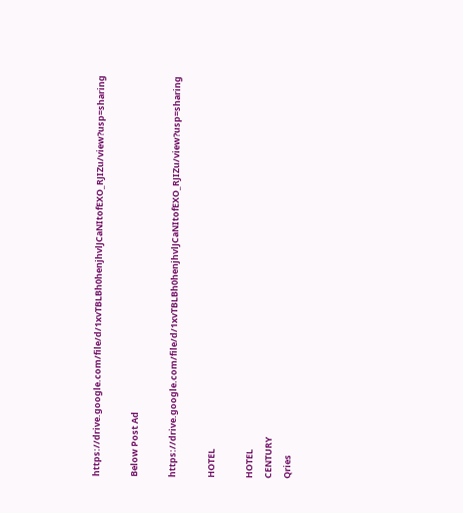https://drive.google.com/file/d/1xvTBLBh0henjhvlJCaNItofEXO_RJIZu/view?usp=sharing

Below Post Ad

https://drive.google.com/file/d/1xvTBLBh0henjhvlJCaNItofEXO_RJIZu/view?usp=sharing

HOTEL

HOTEL
CENTURY
Qries